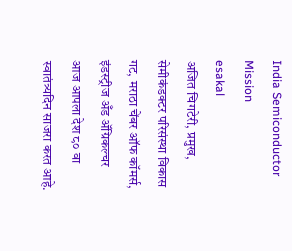India Semiconductor Mission
esakal
अजित चिगटेरी, प्रमुख, सेमीकंडक्टर परिसंस्था विकास गट, मराठा चेंबर ऑफ कॉमर्स, इंडस्ट्रीज अँड ॲग्रिकल्चर
आज आपला देश ८० वा स्वातंत्र्यदिन साजरा करत आहे.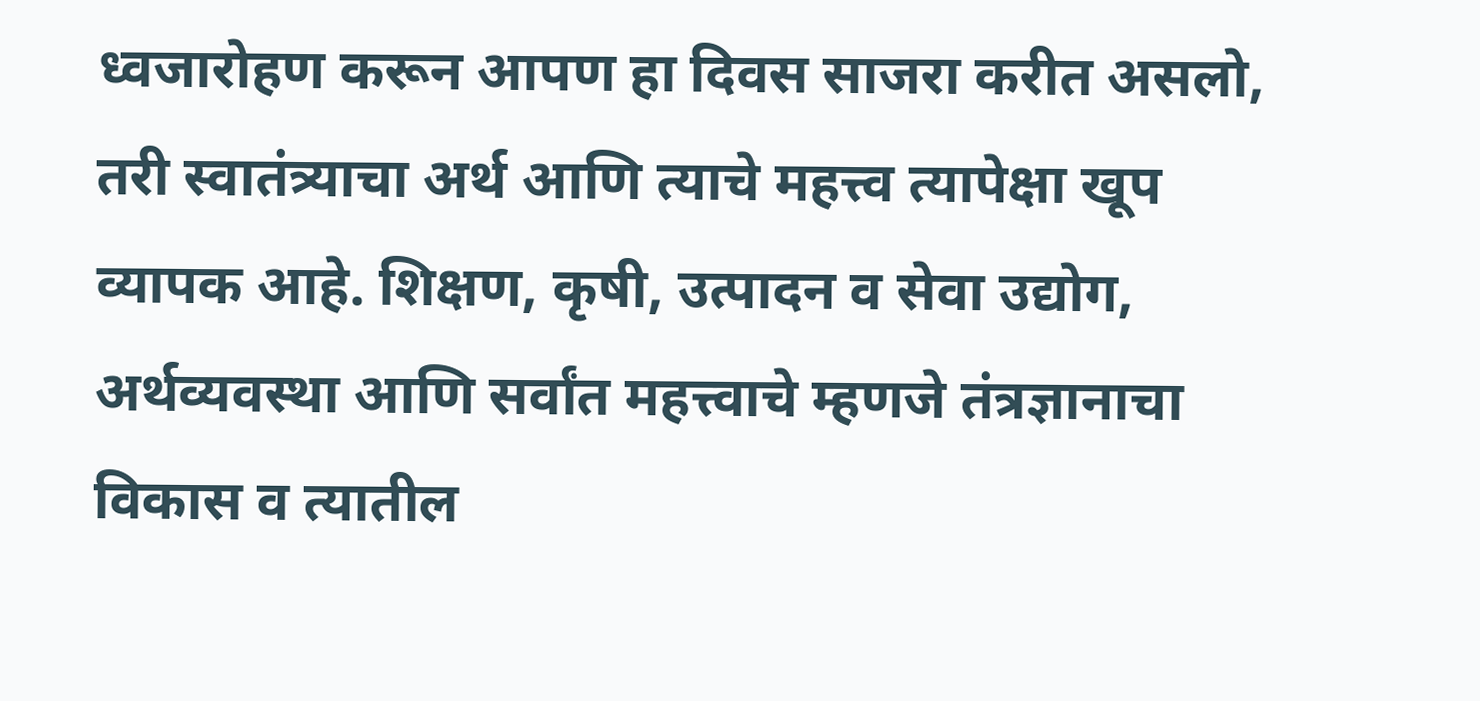ध्वजारोहण करून आपण हा दिवस साजरा करीत असलो, तरी स्वातंत्र्याचा अर्थ आणि त्याचे महत्त्व त्यापेक्षा खूप व्यापक आहे. शिक्षण, कृषी, उत्पादन व सेवा उद्योग, अर्थव्यवस्था आणि सर्वांत महत्त्वाचे म्हणजे तंत्रज्ञानाचा विकास व त्यातील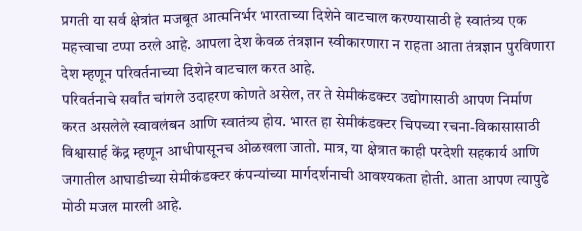प्रगती या सर्व क्षेत्रांत मजबूत आत्मनिर्भर भारताच्या दिशेने वाटचाल करण्यासाठी हे स्वातंत्र्य एक महत्त्वाचा टप्पा ठरले आहे. आपला देश केवळ तंत्रज्ञान स्वीकारणारा न राहता आता तंत्रज्ञान पुरविणारा देश म्हणून परिवर्तनाच्या दिशेने वाटचाल करत आहे.
परिवर्तनाचे सर्वांत चांगले उदाहरण कोणते असेल, तर ते सेमीकंडक्टर उद्योगासाठी आपण निर्माण करत असलेले स्वावलंबन आणि स्वातंत्र्य होय. भारत हा सेमीकंडक्टर चिपच्या रचना-विकासासाठी विश्वासार्ह केंद्र म्हणून आधीपासूनच ओळखला जातो. मात्र, या क्षेत्रात काही परदेशी सहकार्य आणि जगातील आघाडीच्या सेमीकंडक्टर कंपन्यांच्या मार्गदर्शनाची आवश्यकता होती. आता आपण त्यापुढे मोठी मजल मारली आहे.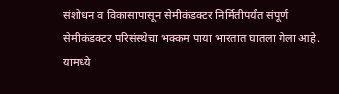संशोधन व विकासापासून सेमीकंडक्टर निर्मितीपर्यंत संपूर्ण सेमीकंडक्टर परिसंस्थेचा भक्कम पाया भारतात घातला गेला आहे. यामध्ये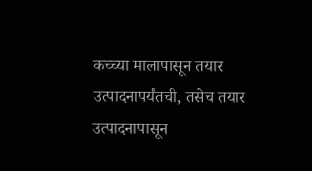कच्च्या मालापासून तयार उत्पादनापर्यंतची, तसेच तयार उत्पादनापासून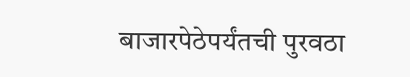बाजारपेठेपर्यंतची पुरवठा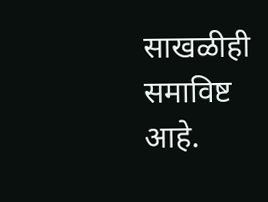साखळीही समाविष्ट आहे.